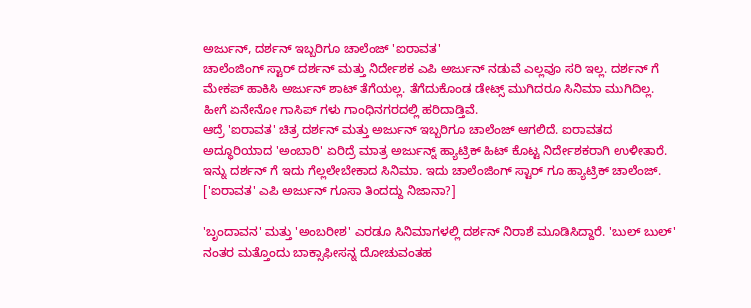ಅರ್ಜುನ್, ದರ್ಶನ್ ಇಬ್ಬರಿಗೂ ಚಾಲೆಂಜ್ 'ಐರಾವತ'
ಚಾಲೆಂಜಿಂಗ್ ಸ್ಟಾರ್ ದರ್ಶನ್ ಮತ್ತು ನಿರ್ದೇಶಕ ಎಪಿ ಅರ್ಜುನ್ ನಡುವೆ ಎಲ್ಲವೂ ಸರಿ ಇಲ್ಲ. ದರ್ಶನ್ ಗೆ ಮೇಕಪ್ ಹಾಕಿಸಿ ಅರ್ಜುನ್ ಶಾಟ್ ತೆಗೆಯಲ್ಲ. ತೆಗೆದುಕೊಂಡ ಡೇಟ್ಸ್ ಮುಗಿದರೂ ಸಿನಿಮಾ ಮುಗಿದಿಲ್ಲ. ಹೀಗೆ ಏನೇನೋ ಗಾಸಿಪ್ ಗಳು ಗಾಂಧಿನಗರದಲ್ಲಿ ಹರಿದಾಡ್ತಿವೆ.
ಆದ್ರೆ 'ಐರಾವತ' ಚಿತ್ರ ದರ್ಶನ್ ಮತ್ತು ಅರ್ಜುನ್ ಇಬ್ಬರಿಗೂ ಚಾಲೆಂಜ್ ಆಗಲಿದೆ. ಐರಾವತದ ಅದ್ಧೂರಿಯಾದ 'ಅಂಬಾರಿ' ಏರಿದ್ರೆ ಮಾತ್ರ ಅರ್ಜುನ್ನ್ ಹ್ಯಾಟ್ರಿಕ್ ಹಿಟ್ ಕೊಟ್ಟ ನಿರ್ದೇಶಕರಾಗಿ ಉಳೀತಾರೆ. ಇನ್ನು ದರ್ಶನ್ ಗೆ ಇದು ಗೆಲ್ಲಲೇಬೇಕಾದ ಸಿನಿಮಾ. ಇದು ಚಾಲೆಂಜಿಂಗ್ ಸ್ಟಾರ್ ಗೂ ಹ್ಯಾಟ್ರಿಕ್ ಚಾಲೆಂಜ್. ['ಐರಾವತ' ಎಪಿ ಅರ್ಜುನ್ ಗೂಸಾ ತಿಂದದ್ದು ನಿಜಾನಾ?]

'ಬೃಂದಾವನ' ಮತ್ತು 'ಅಂಬರೀಶ' ಎರಡೂ ಸಿನಿಮಾಗಳಲ್ಲಿ ದರ್ಶನ್ ನಿರಾಶೆ ಮೂಡಿಸಿದ್ದಾರೆ. 'ಬುಲ್ ಬುಲ್' ನಂತರ ಮತ್ತೊಂದು ಬಾಕ್ಸಾಫೀಸನ್ನ ದೋಚುವಂತಹ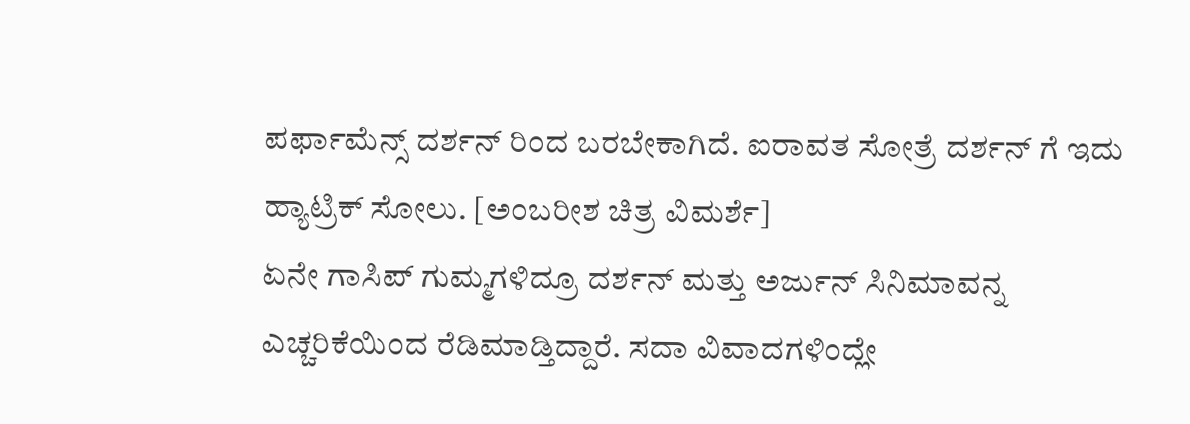ಪರ್ಫಾಮೆನ್ಸ್ ದರ್ಶನ್ ರಿಂದ ಬರಬೇಕಾಗಿದೆ. ಐರಾವತ ಸೋತ್ರೆ ದರ್ಶನ್ ಗೆ ಇದು ಹ್ಯಾಟ್ರಿಕ್ ಸೋಲು. [ಅಂಬರೀಶ ಚಿತ್ರ ವಿಮರ್ಶೆ]
ಏನೇ ಗಾಸಿಪ್ ಗುಮ್ಮಗಳಿದ್ರೂ ದರ್ಶನ್ ಮತ್ತು ಅರ್ಜುನ್ ಸಿನಿಮಾವನ್ನ ಎಚ್ಚರಿಕೆಯಿಂದ ರೆಡಿಮಾಡ್ತಿದ್ದಾರೆ. ಸದಾ ವಿವಾದಗಳಿಂದ್ಲೇ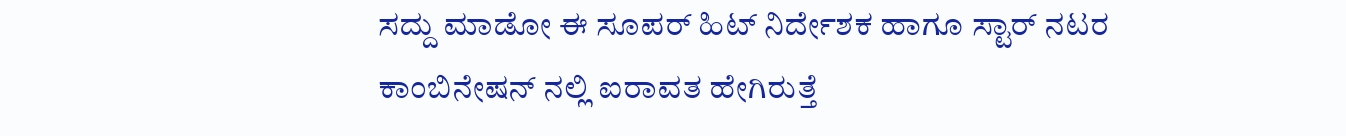ಸದ್ದು ಮಾಡೋ ಈ ಸೂಪರ್ ಹಿಟ್ ನಿರ್ದೇಶಕ ಹಾಗೂ ಸ್ಟಾರ್ ನಟರ ಕಾಂಬಿನೇಷನ್ ನಲ್ಲಿ ಐರಾವತ ಹೇಗಿರುತ್ತೆ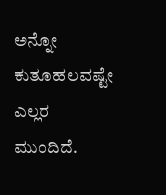ಅನ್ನೋ ಕುತೂಹಲವಷ್ಟೇ ಎಲ್ಲರ ಮುಂದಿದೆ.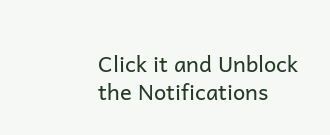Click it and Unblock the Notifications